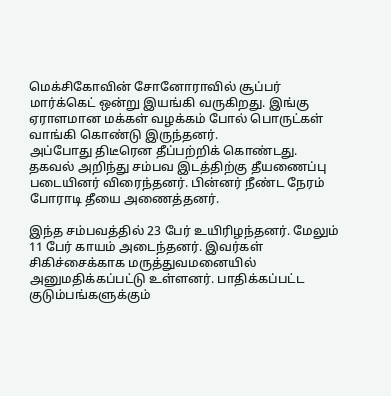மெக்சிகோவின் சோனோராவில் சூப்பர் மார்க்கெட் ஒன்று இயங்கி வருகிறது. இங்கு ஏராளமான மக்கள் வழக்கம் போல் பொருட்கள் வாங்கி கொண்டு இருந்தனர்.
அப்போது திடீரென தீப்பற்றிக் கொண்டது. தகவல் அறிந்து சம்பவ இடத்திற்கு தீயணைப்பு படையினர் விரைந்தனர். பின்னர் நீண்ட நேரம் போராடி தீயை அணைத்தனர்.

இந்த சம்பவத்தில் 23 பேர் உயிரிழந்தனர். மேலும் 11 பேர் காயம் அடைந்தனர். இவர்கள் சிகிச்சைக்காக மருத்துவமனையில் அனுமதிக்கப்பட்டு உள்ளனர். பாதிக்கப்பட்ட குடும்பங்களுக்கும்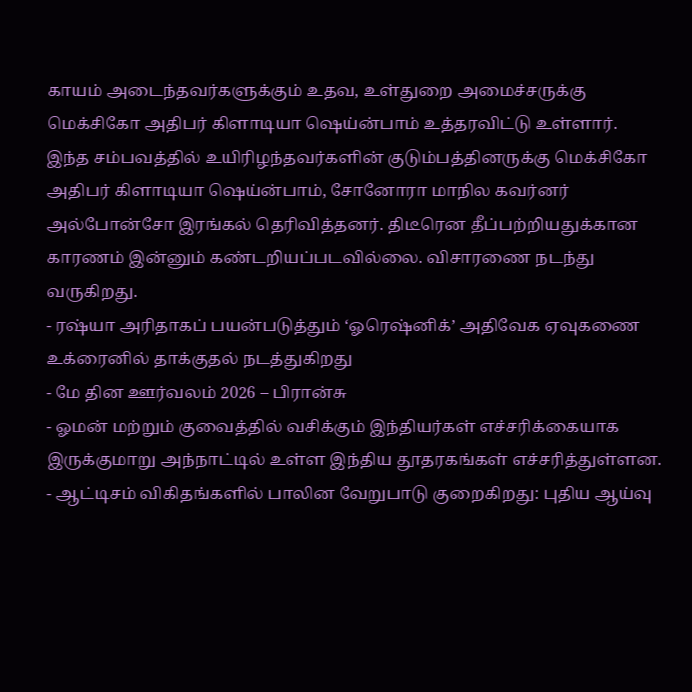காயம் அடைந்தவர்களுக்கும் உதவ, உள்துறை அமைச்சருக்கு மெக்சிகோ அதிபர் கிளாடியா ஷெய்ன்பாம் உத்தரவிட்டு உள்ளார்.
இந்த சம்பவத்தில் உயிரிழந்தவர்களின் குடும்பத்தினருக்கு மெக்சிகோ அதிபர் கிளாடியா ஷெய்ன்பாம், சோனோரா மாநில கவர்னர் அல்போன்சோ இரங்கல் தெரிவித்தனர். திடீரென தீப்பற்றியதுக்கான காரணம் இன்னும் கண்டறியப்படவில்லை. விசாரணை நடந்து வருகிறது.
- ரஷ்யா அரிதாகப் பயன்படுத்தும் ‘ஓரெஷ்னிக்’ அதிவேக ஏவுகணை உக்ரைனில் தாக்குதல் நடத்துகிறது
- மே தின ஊர்வலம் 2026 – பிரான்சு
- ஓமன் மற்றும் குவைத்தில் வசிக்கும் இந்தியர்கள் எச்சரிக்கையாக இருக்குமாறு அந்நாட்டில் உள்ள இந்திய தூதரகங்கள் எச்சரித்துள்ளன.
- ஆட்டிசம் விகிதங்களில் பாலின வேறுபாடு குறைகிறது: புதிய ஆய்வு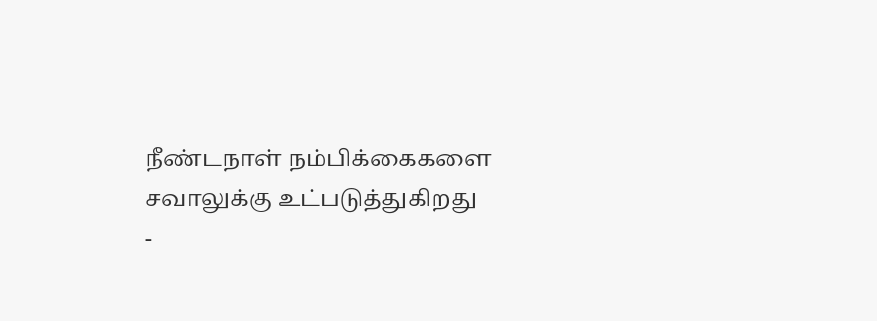நீண்டநாள் நம்பிக்கைகளை சவாலுக்கு உட்படுத்துகிறது
-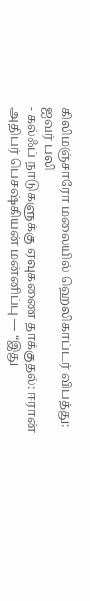கிலிமஞ்சாரோ மலையில் ஹெலிகாப்டர் விபத்து: ஐவர் பலி
- கல்ஃப் நாடுகளுக்கு ஏவுகணை தாக்குதல்: ஈரான் அதிபர் பெசஷ்கியன் மன்னிப்பு — “இது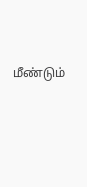மீண்டும்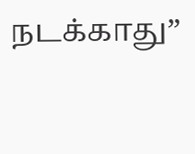நடக்காது”